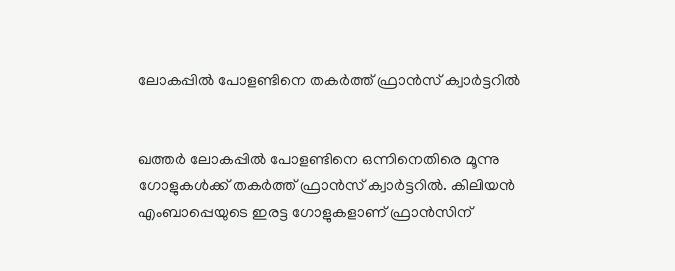ലോകപ്പില്‍ പോളണ്ടിനെ തകര്‍ത്ത് ഫ്രാന്‍സ് ക്വാര്‍ട്ടറില്‍


ഖത്തര്‍ ലോകപ്പില്‍ പോളണ്ടിനെ ഒന്നിനെതിരെ മൂന്നു ഗോളുകള്‍ക്ക് തകര്‍ത്ത് ഫ്രാന്‍സ് ക്വാര്‍ട്ടറില്‍. കിലിയന്‍ എംബാപ്പെയുടെ ഇരട്ട ഗോളുകളാണ് ഫ്രാന്‍സിന്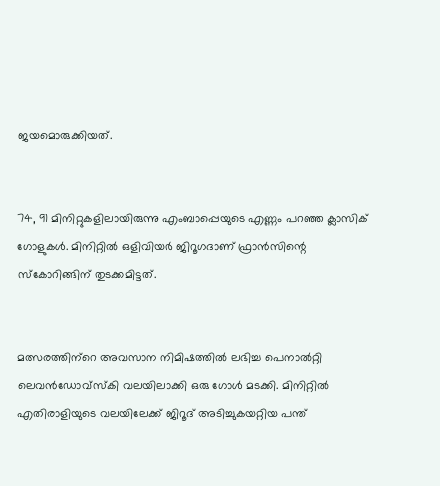ജയമൊരുക്കിയത്.


74, 91 മിനിറ്റുകളിലായിരുന്നു എംബാപ്പെയുടെ എണ്ണം പറഞ്ഞ ക്ലാസിക് ഗോളുകള്‍. മിനിറ്റില്‍ ഒളിവിയര്‍ ജിറൂഗദാണ് ഫ്രാന്‍സിന്റെ സ്‌കോറിങ്ങിന് തുടക്കമിട്ടത്.


മത്സരത്തിന്‌റെ അവസാന നിമിഷത്തില്‍ ലഭിച്ച പെനാല്‍റ്റി ലെവന്‍ഡോവ്സ്‌കി വലയിലാക്കി ഒരു ഗോള്‍ മടക്കി. മിനിറ്റില്‍ എതിരാളിയുടെ വലയിലേക്ക് ജിറൂദ് അടിച്ചുകയറ്റിയ പന്ത്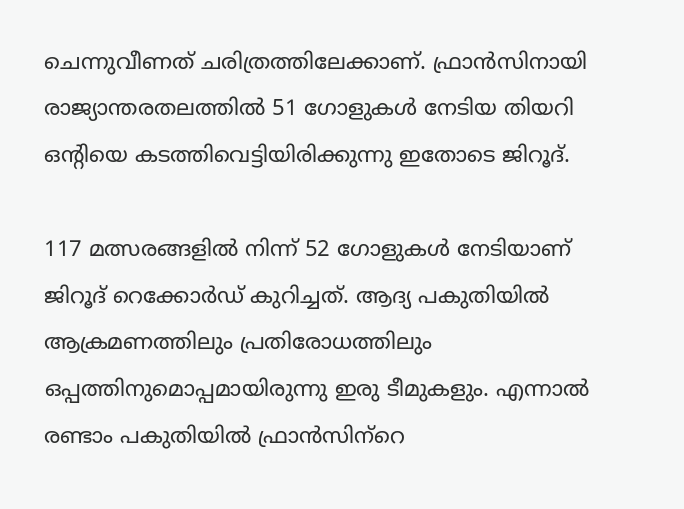ചെന്നുവീണത് ചരിത്രത്തിലേക്കാണ്. ഫ്രാന്‍സിനായി രാജ്യാന്തരതലത്തില്‍ 51 ഗോളുകള്‍ നേടിയ തിയറി ഒന്‍റിയെ കടത്തിവെട്ടിയിരിക്കുന്നു ഇതോടെ ജിറൂദ്.

117 മത്സരങ്ങളില്‍ നിന്ന് 52 ഗോളുകള്‍ നേടിയാണ് ജിറൂദ് റെക്കോര്‍ഡ് കുറിച്ചത്. ആദ്യ പകുതിയില്‍ ആക്രമണത്തിലും പ്രതിരോധത്തിലും ഒപ്പത്തിനുമൊപ്പമായിരുന്നു ഇരു ടീമുകളും. എന്നാല്‍ രണ്ടാം പകുതിയില്‍ ഫ്രാന്‍സിന്‌റെ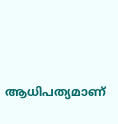ആധിപത്യമാണ്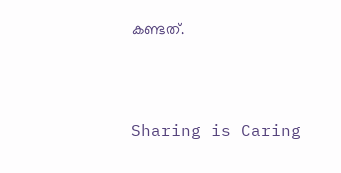കണ്ടത്.



Sharing is Caring